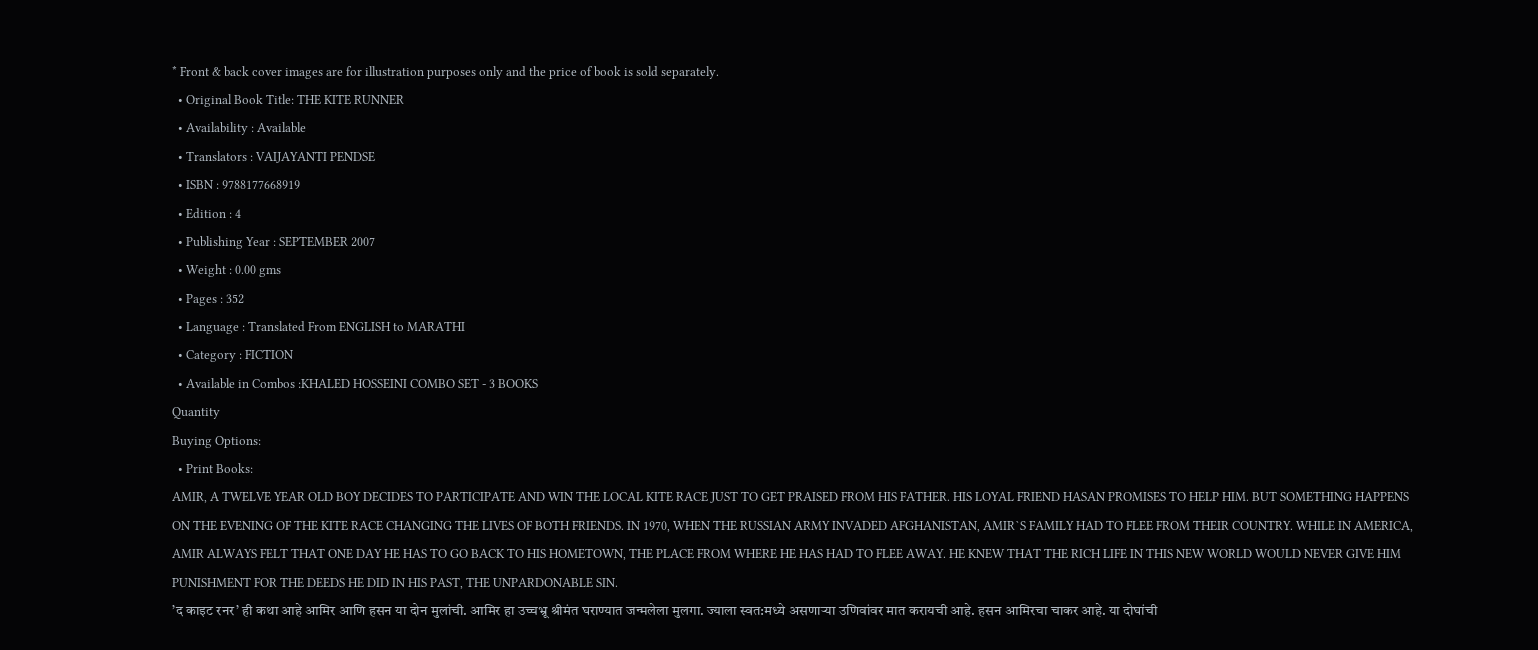* Front & back cover images are for illustration purposes only and the price of book is sold separately.
  • Original Book Title: THE KITE RUNNER
  • Availability : Available
  • Translators : VAIJAYANTI PENDSE
  • ISBN : 9788177668919
  • Edition : 4
  • Publishing Year : SEPTEMBER 2007
  • Weight : 0.00 gms
  • Pages : 352
  • Language : Translated From ENGLISH to MARATHI
  • Category : FICTION
  • Available in Combos :KHALED HOSSEINI COMBO SET - 3 BOOKS
Quantity
Buying Options:
  • Print Books:
AMIR, A TWELVE YEAR OLD BOY DECIDES TO PARTICIPATE AND WIN THE LOCAL KITE RACE JUST TO GET PRAISED FROM HIS FATHER. HIS LOYAL FRIEND HASAN PROMISES TO HELP HIM. BUT SOMETHING HAPPENS ON THE EVENING OF THE KITE RACE CHANGING THE LIVES OF BOTH FRIENDS. IN 1970, WHEN THE RUSSIAN ARMY INVADED AFGHANISTAN, AMIR`S FAMILY HAD TO FLEE FROM THEIR COUNTRY. WHILE IN AMERICA, AMIR ALWAYS FELT THAT ONE DAY HE HAS TO GO BACK TO HIS HOMETOWN, THE PLACE FROM WHERE HE HAS HAD TO FLEE AWAY. HE KNEW THAT THE RICH LIFE IN THIS NEW WORLD WOULD NEVER GIVE HIM PUNISHMENT FOR THE DEEDS HE DID IN HIS PAST, THE UNPARDONABLE SIN.
’द काइट रनर’ ही कथा आहे आमिर आणि हसन या दोन मुलांची. आमिर हा उच्चभ्रू श्रीमंत घराण्यात जन्मलेला मुलगा. ज्याला स्वत:मध्ये असणाऱ्या उणिवांवर मात करायची आहे. हसन आमिरचा चाकर आहे. या दोघांची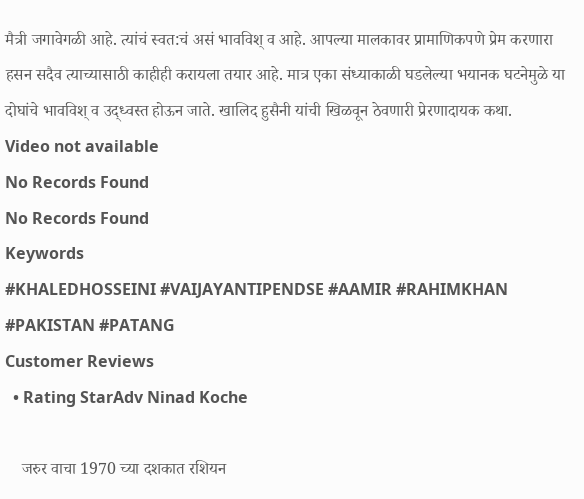मैत्री जगावेगळी आहे. त्यांचं स्वत:चं असं भावविश् व आहे. आपल्या मालकावर प्रामाणिकपणे प्रेम करणारा हसन सदैव त्याच्यासाठी काहीही करायला तयार आहे. मात्र एका संध्याकाळी घडलेल्या भयानक घटनेमुळे या दोघांचे भावविश् व उद्ध्वस्त होऊन जाते. खालिद हुसैनी यांची खिळवून ठेवणारी प्रेरणादायक कथा.
Video not available
No Records Found
No Records Found
Keywords
#KHALEDHOSSEINI #VAIJAYANTIPENDSE #AAMIR #RAHIMKHAN #PAKISTAN #PATANG
Customer Reviews
  • Rating StarAdv Ninad Koche

    जरुर वाचा 1970 च्या दशकात रशियन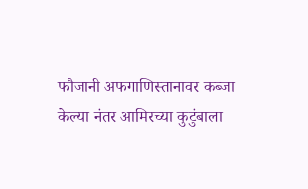फौजानी अफगाणिस्तानावर कब्जा केल्या नंतर आमिरच्या कुटुंबाला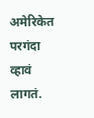अमेरिकेत परगंदा व्हावं लागतं.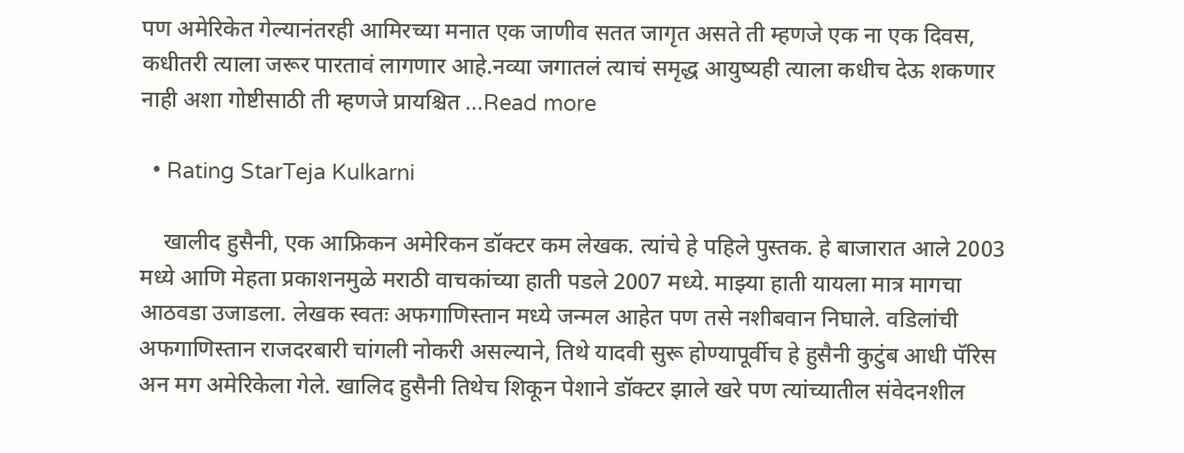पण अमेरिकेत गेल्यानंतरही आमिरच्या मनात एक जाणीव सतत जागृत असते ती म्हणजे एक ना एक दिवस, कधीतरी त्याला जरूर पारतावं लागणार आहे.नव्या जगातलं त्याचं समृद्ध आयुष्यही त्याला कधीच देऊ शकणार नाही अशा गोष्टीसाठी ती म्हणजे प्रायश्चित ...Read more

  • Rating StarTeja Kulkarni

    खालीद हुसैनी, एक आफ्रिकन अमेरिकन डॉक्टर कम लेखक. त्यांचे हे पहिले पुस्तक. हे बाजारात आले 2003 मध्ये आणि मेहता प्रकाशनमुळे मराठी वाचकांच्या हाती पडले 2007 मध्ये. माझ्या हाती यायला मात्र मागचा आठवडा उजाडला. लेखक स्वतः अफगाणिस्तान मध्ये जन्मल आहेत पण तसे नशीबवान निघाले. वडिलांची अफगाणिस्तान राजदरबारी चांगली नोकरी असल्याने, तिथे यादवी सुरू होण्यापूर्वीच हे हुसैनी कुटुंब आधी पॅरिस अन मग अमेरिकेला गेले. खालिद हुसैनी तिथेच शिकून पेशाने डॉक्टर झाले खरे पण त्यांच्यातील संवेदनशील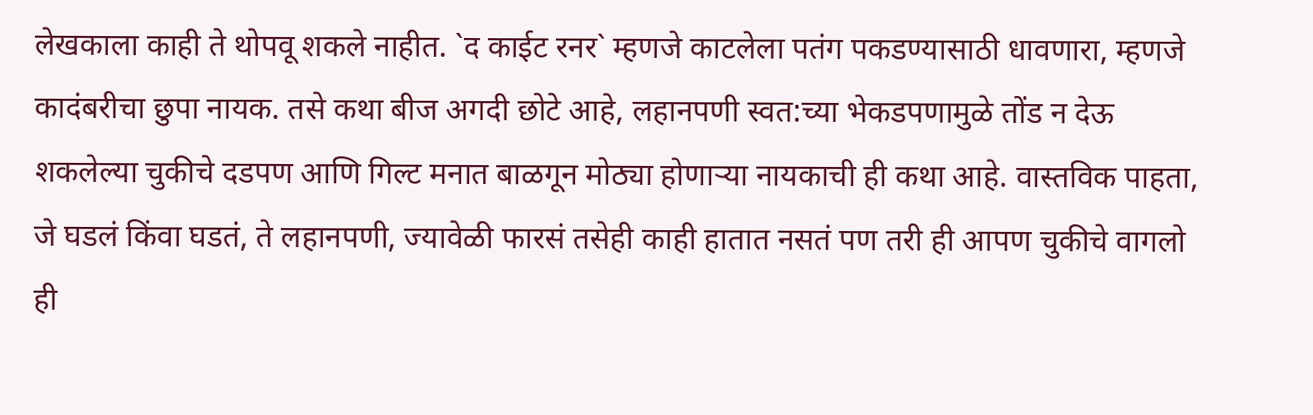लेखकाला काही ते थोपवू शकले नाहीत. `द काईट रनर` म्हणजे काटलेला पतंग पकडण्यासाठी धावणारा, म्हणजे कादंबरीचा छुपा नायक. तसे कथा बीज अगदी छोटे आहे, लहानपणी स्वत:च्या भेकडपणामुळे तोंड न देऊ शकलेल्या चुकीचे दडपण आणि गिल्ट मनात बाळगून मोठ्या होणाऱ्या नायकाची ही कथा आहे. वास्तविक पाहता, जे घडलं किंवा घडतं, ते लहानपणी, ज्यावेळी फारसं तसेही काही हातात नसतं पण तरी ही आपण चुकीचे वागलो ही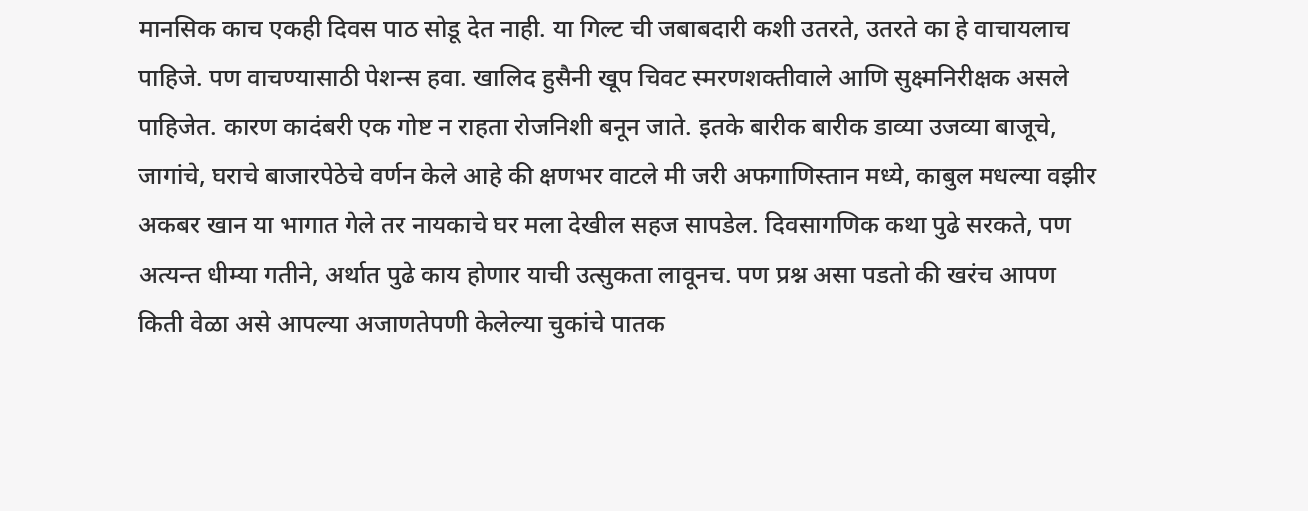मानसिक काच एकही दिवस पाठ सोडू देत नाही. या गिल्ट ची जबाबदारी कशी उतरते, उतरते का हे वाचायलाच पाहिजे. पण वाचण्यासाठी पेशन्स हवा. खालिद हुसैनी खूप चिवट स्मरणशक्तीवाले आणि सुक्ष्मनिरीक्षक असले पाहिजेत. कारण कादंबरी एक गोष्ट न राहता रोजनिशी बनून जाते. इतके बारीक बारीक डाव्या उजव्या बाजूचे, जागांचे, घराचे बाजारपेठेचे वर्णन केले आहे की क्षणभर वाटले मी जरी अफगाणिस्तान मध्ये, काबुल मधल्या वझीर अकबर खान या भागात गेले तर नायकाचे घर मला देखील सहज सापडेल. दिवसागणिक कथा पुढे सरकते, पण अत्यन्त धीम्या गतीने, अर्थात पुढे काय होणार याची उत्सुकता लावूनच. पण प्रश्न असा पडतो की खरंच आपण किती वेळा असे आपल्या अजाणतेपणी केलेल्या चुकांचे पातक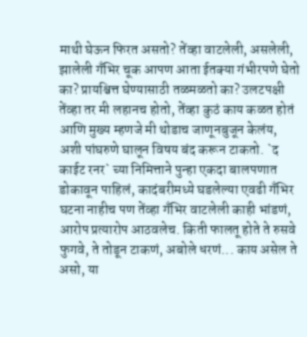माथी घेऊन फिरत असतो? तेंव्हा वाटलेली, असलेली, झालेली गँभिर चूक आपण आता ईतक्या गंभीरपणे घेतो का? प्रायश्चित्त घेण्यासाठी तळमळतो का? उलटपक्षी तेंव्हा तर मी लहानच होतो, तेंव्हा कुठं काय कळत होतं आणि मुख्य म्हणजे मी थोडाच जाणूनबुजून केलंय, अशी पांघरुणे घालून विषय बंद करून टाकतो. `द काईट रनर` च्या निमित्ताने पुन्हा एकदा बालपणात डोकावून पाहिलं, कादंबरीमध्ये घडलेल्या एवढी गँभिर घटना नाहीच पण तेंव्हा गँभिर वाटलेली काही भांडणं, आरोप प्रत्यारोप आठवलेच. किती फालतू होते ते रुसवे फुगवे, ते तोडून टाकणं, अबोले धरणं... काय असेल ते असो, या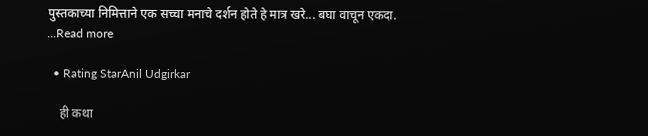पुस्तकाच्या निमित्ताने एक सच्चा मनाचे दर्शन होते हे मात्र खरे... बघा वाचून एकदा. ...Read more

  • Rating StarAnil Udgirkar

    ही कथा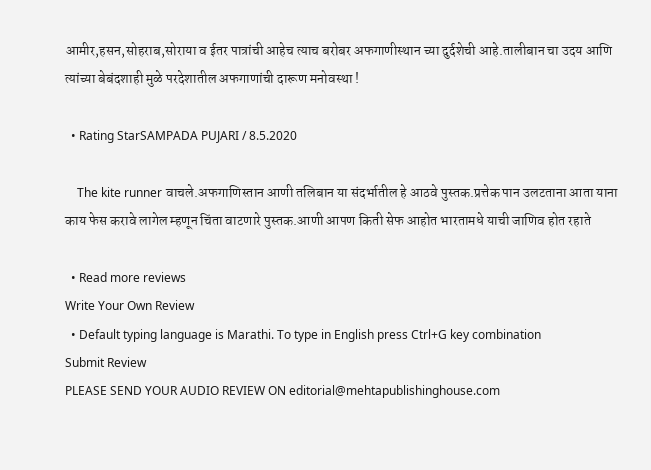आमीर,हसन,सोहराब,सोराया व ईतर पात्रांची आहेच त्याच बरोबर अफगाणीस्थान च्या दुर्दशेची आहे.तालीबान चा उदय आणि त्यांच्या बेबंदशाही मुळे परदेशातील अफगाणांची दारूण मनोवस्था !

  • Rating StarSAMPADA PUJARI / 8.5.2020

    The kite runner वाचले.अफगाणिस्तान आणी तलिबान या संदर्भातील हे आठवे पुस्तक.प्रत्तेक पान उलटताना आता याना काय फेस करावे लागेल म्हणून चिंता वाटणारे पुस्तक.आणी आपण किती सेफ आहोत भारतामधे याची जाणिव होत रहाते

  • Read more reviews
Write Your Own Review
  • Default typing language is Marathi. To type in English press Ctrl+G key combination
Submit Review
PLEASE SEND YOUR AUDIO REVIEW ON editorial@mehtapublishinghouse.com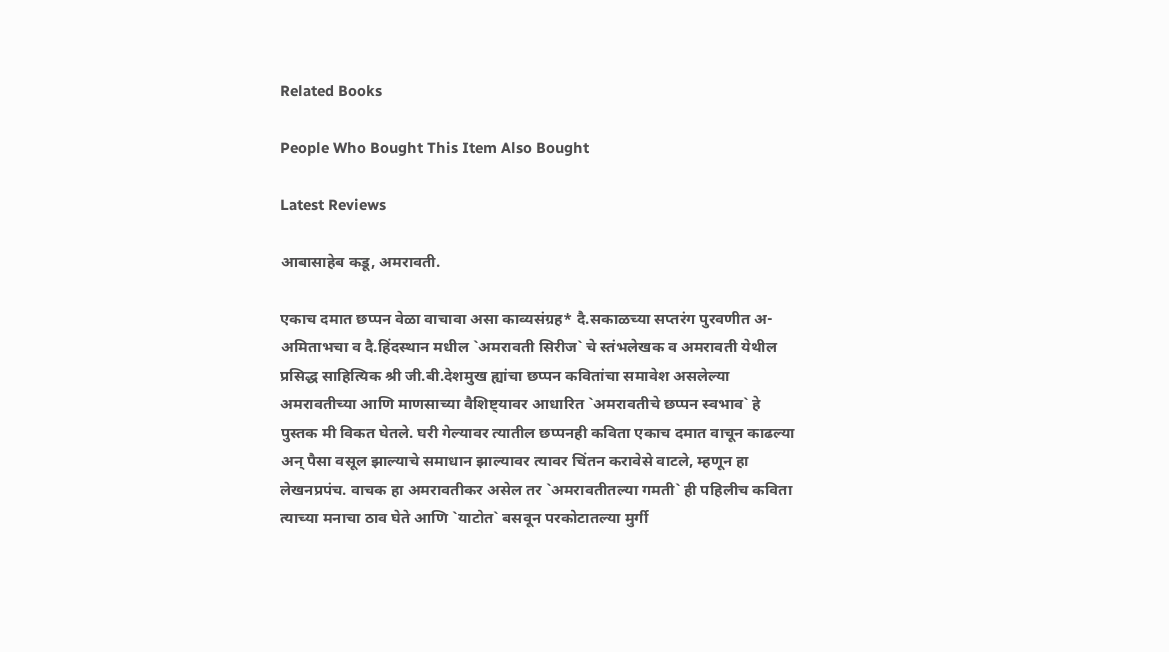Related Books

People Who Bought This Item Also Bought

Latest Reviews

आबासाहेब कडू, अमरावती.

एकाच दमात छप्पन वेळा वाचावा असा काव्यसंग्रह* दै.सकाळच्या सप्तरंग पुरवणीत अ-अमिताभचा व दै.हिंदस्थान मधील `अमरावती सिरीज` चे स्तंभलेखक व अमरावती येथील प्रसिद्ध साहित्यिक श्री जी.बी.देशमुख ह्यांचा छप्पन कवितांचा समावेश असलेल्या अमरावतीच्या आणि माणसाच्या वैशिष्ट्यावर आधारित `अमरावतीचे छप्पन स्वभाव` हे पुस्तक मी विकत घेतले. घरी गेल्यावर त्यातील छप्पनही कविता एकाच दमात वाचून काढल्या अन् पैसा वसूल झाल्याचे समाधान झाल्यावर त्यावर चिंतन करावेसे वाटले, म्हणून हा लेखनप्रपंच. वाचक हा अमरावतीकर असेल तर `अमरावतीतल्या गमती` ही पहिलीच कविता त्याच्या मनाचा ठाव घेते आणि `याटोत` बसवून परकोटातल्या मुर्गी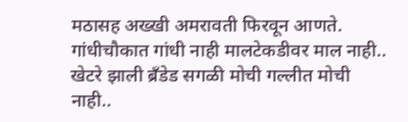मठासह अख्खी अमरावती फिरवून आणते. गांधीचौकात गांधी नाही मालटेकडीवर माल नाही.. खेटरे झाली ब्रँडेड सगळी मोची गल्लीत मोची नाही..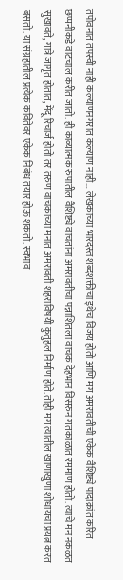तपोवनात तपस्वी नाही कल्याणनगरात कल्याण नाही… लेखकाच्या भारदस्त शब्दशक्तीचा इथेच विजय होतो आणि मग अमरावतीची एकेक वैशिष्ट्ये पादाक्रांत करित छप्पनीकडे वाटचाल करीत जातो. ही काव्यात्मक रुपातील वैशिष्ट्ये वाचतांना अमरावतीचा पन्नाशितला वाचक देहभान विसरुन गतकाळात रममाण होतो. त्याचे मन नकळत सुखावते, गात्रे जागृत होतात, मेंदू रिचार्ज होतो तर तरुण वाचकाच्या मनात अमरावती शहराविषयी कुतुहल निर्माण होते. तोही मग त्यातील खाणाखुणा शोधायचा प्रयत्न करत बसतो. या संग्रहातील प्रत्येक कवितेवर एकेक निबंध तयार होऊ शकतो. स्वभाव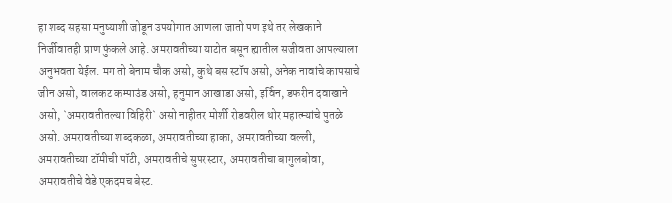हा शब्द सहसा मनुष्याशी जोडून उपयोगात आणला जातो पण इथे तर लेखकाने निर्जीवातही प्राण फुंकले आहे. अमरावतीच्या याटोत बसून ह्यातील सजीवता आपल्याला अनुभवता येईल. मग तो बेनाम चौक असो, कुथे बस स्टॉप असो, अनेक नावांचे कापसाचे जीन असो, वालकट कम्पाउंड असो, हनुमान आखाडा असो, इर्विन, डफरीन दवाखाने असो, `अमरावतीतल्या विहिरी` असो नाहीतर मोर्शी रोडवरील थोर महात्म्यांचे पुतळे असो. अमरावतीच्या शब्दकळा, अमरावतीच्या हाका, अमरावतीच्या वल्ली, अमरावतीच्या टॉमीची पॉटी, अमरावतीचे सुपरस्टार, अमरावतीचा बागुलबोवा, अमरावतीचे वेडे एकदमच बेस्ट.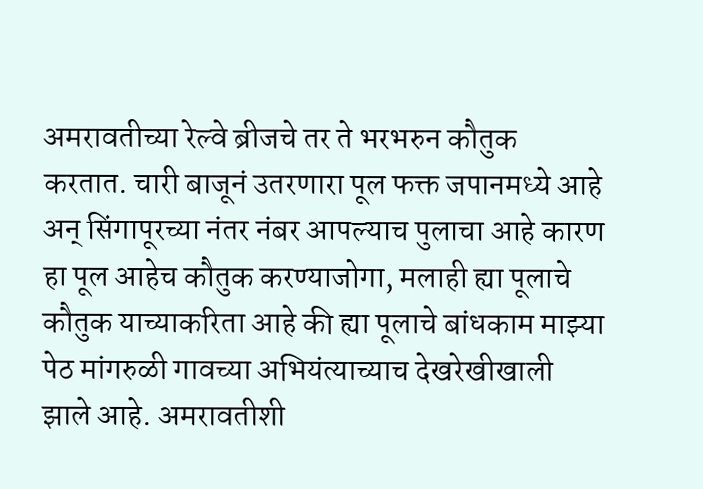अमरावतीच्या रेल्वे ब्रीजचे तर ते भरभरुन कौतुक करतात. चारी बाजूनं उतरणारा पूल फक्त जपानमध्ये आहे अन् सिंगापूरच्या नंतर नंबर आपल्याच पुलाचा आहे कारण हा पूल आहेच कौतुक करण्याजोगा, मलाही ह्या पूलाचे कौतुक याच्याकरिता आहे की ह्या पूलाचे बांधकाम माझ्या पेठ मांगरुळी गावच्या अभियंत्याच्याच देखरेखीखाली झाले आहे. अमरावतीशी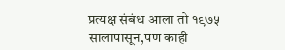प्रत्यक्ष संबंध आला तो १९७५ सालापासून,पण काही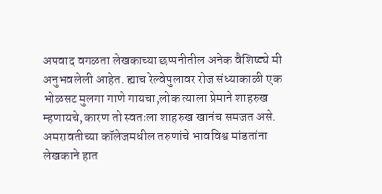अपवाद वगळता लेखकाच्या छप्पनीतील अनेक वैशिष्ट्ये मी अनुभवलेली आहेत. ह्याच रेल्वेपुलावर रोज संध्याकाळी एक भोळसट मुलगा गाणे गायचा,लोक त्याला प्रेमाने शाहरुख म्हणायचे,कारण तो स्वतःला शाहरुख खानंच समजत असे. अमरावतीच्या कॉलेजमधील तरुणांचे भावविश्व मांडतांना लेखकाने हात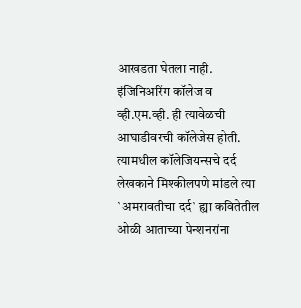आखडता घेतला नाही. इंजिनिअरिंग कॉलेज व व्ही.एम.व्ही. ही त्यावेळची आघाडीवरची कॉलेजेस होती. त्यामधील कॉलेजियन्सचे दर्द लेखकाने मिश्कीलपणे मांडले त्या `अमरावतीचा दर्द` ह्या कवितेतील ओळी आताच्या पेन्शनरांना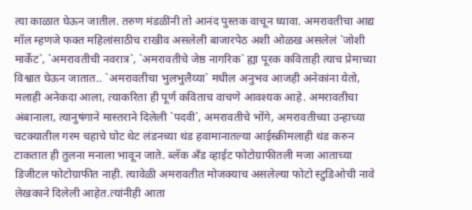त्या काळात घेऊन जातील. तरुण मंडळींनी तो आनंद पुस्तक वाचून घ्यावा. अमरावतीचा आद्य मॉल म्हणजे फक्त महिलांसाठीच राखीव असलेली बाजारपेठ अशी ओळख असलेलं `जोशी मार्केट`, `अमरावतीची नवरात्र`, `अमरावतीचे जेष्ठ नागरिक` ह्या पूरक कविताही त्याच प्रेमाच्या विश्वात घेऊन जातात.. `अमरावतीचा भुलभुलैय्या` मधील अनुभव आजही अनेकांना येतो, मलाही अनेकदा आला, त्याकरिता ही पूर्ण कविताच वाचणे आवश्यक आहे. अमरावतीचा अंबानाला, त्यानुषंगाने मास्तराने दिलेली `पदवी`, अमरावतीचे भोंगे, अमरावतीच्या उन्हाच्या चटक्यातील गरम चहाचे घोट थेट लंडनच्या थंड हवामानातल्या आईस्क्रीमलाही थंड करुन टाकतात ही तुलना मनाला भावून जाते. ब्लॅक अँड व्हाईट फोटोग्राफीतली मजा आताच्या डिजीटल फोटोग्राफीत नाही. त्यावेळी अमरावतीत मोजक्याच असलेल्या फोटो स्टुडिओची नावे लेखकाने दिलेली आहेत.त्यांनीही आता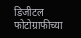डिजीटल फोटोग्राफीच्या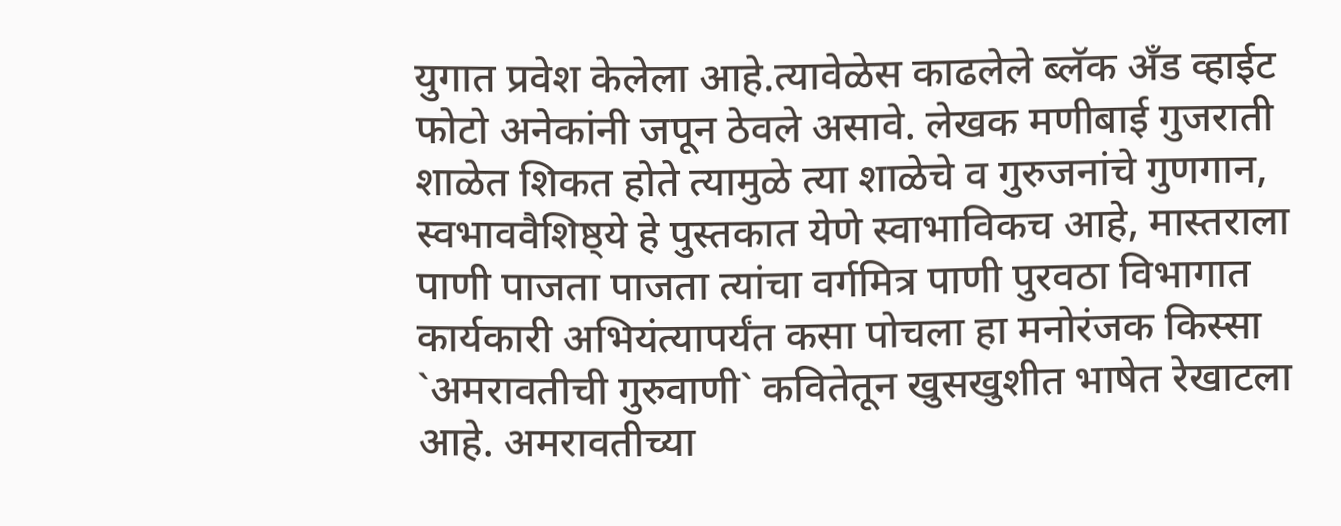युगात प्रवेश केलेला आहे.त्यावेळेस काढलेले ब्लॅक अँड व्हाईट फोटो अनेकांनी जपून ठेवले असावे. लेखक मणीबाई गुजराती शाळेत शिकत होते त्यामुळे त्या शाळेचे व गुरुजनांचे गुणगान, स्वभाववैशिष्ठ्ये हे पुस्तकात येणे स्वाभाविकच आहे, मास्तराला पाणी पाजता पाजता त्यांचा वर्गमित्र पाणी पुरवठा विभागात कार्यकारी अभियंत्यापर्यंत कसा पोचला हा मनोरंजक किस्सा `अमरावतीची गुरुवाणी` कवितेतून खुसखुशीत भाषेत रेखाटला आहे. अमरावतीच्या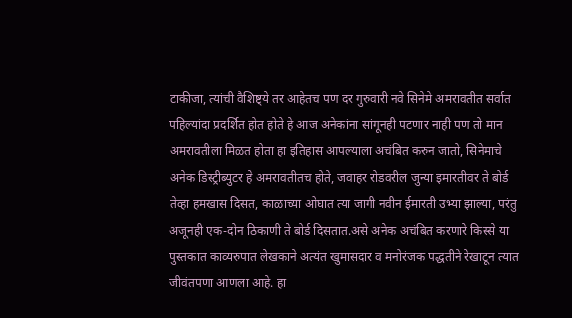टाकीजा, त्यांची वैशिष्ट्ये तर आहेतच पण दर गुरुवारी नवे सिनेमे अमरावतीत सर्वात पहिल्यांदा प्रदर्शित होत होते हे आज अनेकांना सांगूनही पटणार नाही पण तो मान अमरावतीला मिळत होता हा इतिहास आपल्याला अचंबित करुन जातो, सिनेमाचे अनेक डिस्ट्रीब्युटर हे अमरावतीतच होते, जवाहर रोडवरील जुन्या इमारतीवर ते बोर्ड तेव्हा हमखास दिसत, काळाच्या ओघात त्या जागी नवीन ईमारती उभ्या झाल्या, परंतु अजूनही एक-दोन ठिकाणी ते बोर्ड दिसतात.असे अनेक अचंबित करणारे किस्से या पुस्तकात काव्यरुपात लेखकाने अत्यंत खुमासदार व मनोरंजक पद्धतीने रेखाटून त्यात जीवंतपणा आणला आहे. हा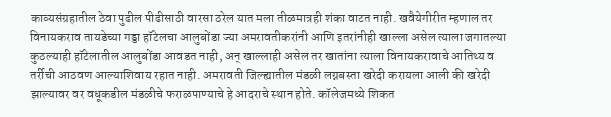काव्यसंग्रहातील ठेवा पुढील पीढीसाठी वारसा ठरेल यात मला तीळमात्रही शंका वाटत नाही. खवैयेगीरीत म्हणाल तर विनायकराव तायडेच्या गड्डा हॉटेलचा आलुबोंडा ज्या अमरावतीकरांनी आणि इतरांनीही खाल्ला असेल त्याला जगातल्या कुठल्याही हॉटेलातील आलुबोंडा आवडत नाही, अन् खाल्लाही असेल तर खातांना त्याला विनायकरावाचे आतिथ्य व तर्रीची आठवण आल्याशिवाय रहात नाही. अमरावती जिल्ह्यातील मंडळी लग्नबस्ता खरेदी करायला आली की खरेदी झाल्यावर वर वधूकडील मंडळीचे फराळपाण्याचे हे आदराचे स्थान होते. कॉलेजमध्ये शिकत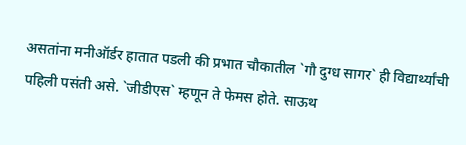असतांना मनीऑर्डर हातात पडली की प्रभात चौकातील `गौ दुग्ध सागर` ही विद्यार्थ्यांची पहिली पसंती असे. `जीडीएस` म्हणून ते फेमस होते. साऊथ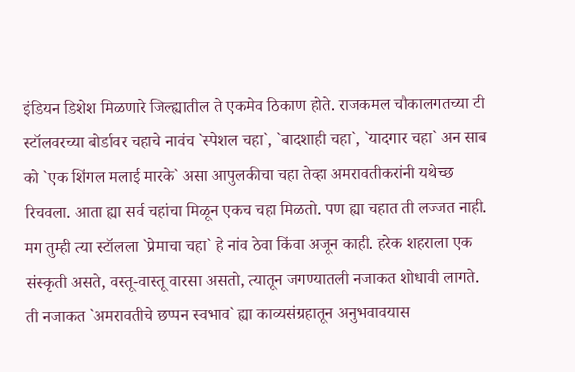इंडियन डिशेश मिळणारे जिल्ह्यातील ते एकमेव ठिकाण होते. राजकमल चौकालगतच्या टी स्टॉलवरच्या बोर्डावर चहाचे नावंच `स्पेशल चहा`, `बादशाही चहा`, `यादगार चहा` अन साब को `एक शिंगल मलाई मारके` असा आपुलकीचा चहा तेव्हा अमरावतीकरांनी यथेच्छ रिचवला. आता ह्या सर्व चहांचा मिळून एकच चहा मिळतो. पण ह्या चहात ती लज्जत नाही. मग तुम्ही त्या स्टॉलला `प्रेमाचा चहा` हे नांव ठेवा किंवा अजून काही. हरेक शहराला एक संस्कृती असते, वस्तू-वास्तू वारसा असतो, त्यातून जगण्यातली नजाकत शोधावी लागते. ती नजाकत `अमरावतीचे छप्पन स्वभाव` ह्या काव्यसंग्रहातून अनुभवावयास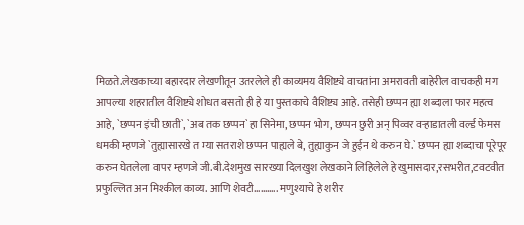मिळते.लेखकाच्या बहारदार लेखणीतून उतरलेले ही काव्यमय वैशिष्ट्ये वाचतांना अमरावती बाहेरील वाचकही मग आपल्या शहरातील वैशिष्ट्ये शोधत बसतो ही हे या पुस्तकाचे वैशिष्ट्य आहे. तसेही छप्पन ह्या शब्दाला फार महत्व आहे, `छप्पन इंची छाती`, `अब तक छप्पन` हा सिनेमा, छप्पन भोग, छप्पन छुरी अन् पिव्वर वऱ्हाडातली वर्ल्ड फेमस धमकी म्हणजे `तुह्यासारखे त म्या सतराशे छप्पन पाह्यले बे, तुह्याकुन जे हुईन थे करुन घे.` छप्पन ह्या शब्दाचा पूरेपूर करुन घेतलेला वापर म्हणजे जी.बी.देशमुख सारख्या दिलखुश लेखकाने लिहिलेले हे खुमासदार,रसभरीत,टवटवीत प्रफुल्लित अन मिश्कील काव्य. आणि शेवटी……….. मणुश्याचे हे शरीर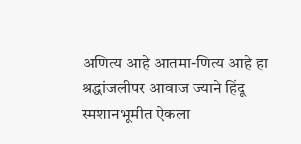अणित्य आहे आतमा-णित्य आहे हा श्रद्धांजलीपर आवाज ज्याने हिंदू स्मशानभूमीत ऐकला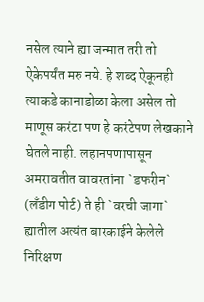नसेल त्याने ह्या जन्मात तरी तो ऐकेपर्यंत मरु नये. हे शब्द ऐकूनही त्याकडे कानाडोळा केला असेल तो माणूस करंटा पण हे करंटेपण लेखकाने घेतले नाही. लहानपणापासून अमरावतीत वावरतांना `डफरीन` (लँडीग पोर्ट) ते ही `वरची जागा` ह्यातील अत्यंत बारकाईने केलेले निरिक्षण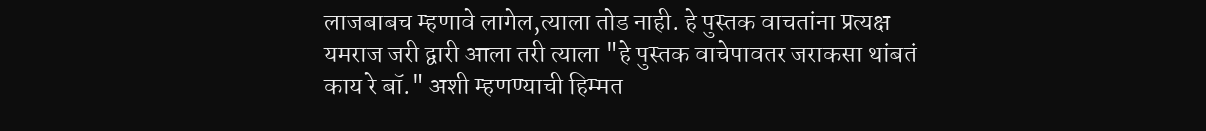लाजबाबच म्हणावे लागेल,त्याला तोड नाही. हे पुस्तक वाचतांना प्रत्यक्ष यमराज जरी द्वारी आला तरी त्याला "हे पुस्तक वाचेपावतर जराकसा थांबतं काय रे बॉ." अशी म्हणण्याची हिम्मत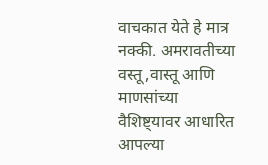वाचकात येते हे मात्र नक्की. अमरावतीच्या वस्तू,वास्तू आणि माणसांच्या वैशिष्ट्यावर आधारित आपल्या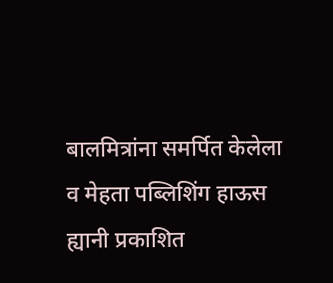बालमित्रांना समर्पित केलेला व मेहता पब्लिशिंग हाऊस ह्यानी प्रकाशित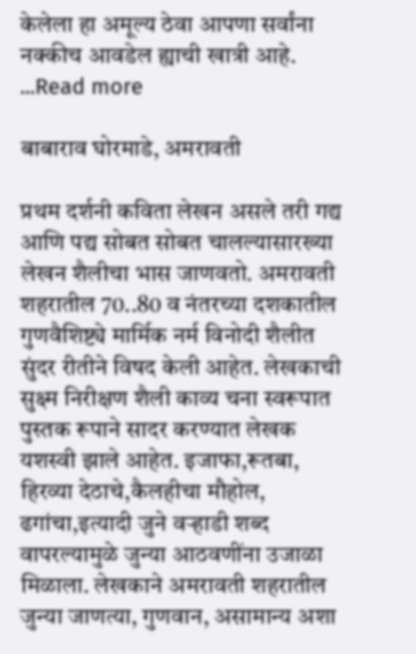केलेला हा अमूल्य ठेवा आपणा सर्वांना नक्कीच आवडेल ह्याची खात्री आहे. ...Read more

बाबाराव घोरमाडे, अमरावती

प्रथम दर्शनी कविता लेखन असले तरी गद्य आणि पद्य सोबत सोबत चालल्यासारख्या लेखन शैलीचा भास जाणवतो. अमरावती शहरातील 70..80 व नंतरच्या दशकातील गुणवैशिष्ट्ये मार्मिक नर्म विनोदी शैलीत सुंदर रीतीने विषद केली आहेत. लेखकाची सुक्ष्म निरीक्षण शैली काव्य चना स्वरूपात पुस्तक रूपाने सादर करण्यात लेखक यशस्वी झाले आहेत. इजाफा,रूतबा, हिरव्या देठाचे,कैलहीचा मौहोल, ढगांचा,इत्यादी जुने वऱ्हाडी शब्द वापरल्यामुळे जुन्या आठवणींना उजाळा मिळाला. लेखकाने अमरावती शहरातील जुन्या जाणत्या, गुणवान, असामान्य अशा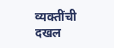व्यक्तींची दखल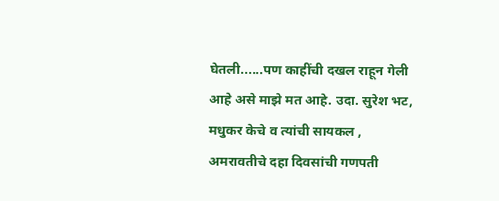घेतली......पण काहींची दखल राहून गेली आहे असे माझे मत आहे. उदा. सुरेश भट, मधुकर केचे व त्यांची सायकल , अमरावतीचे दहा दिवसांची गणपती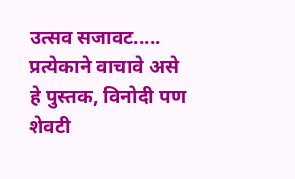उत्सव सजावट..... प्रत्येकाने वाचावे असे हे पुस्तक, विनोदी पण शेवटी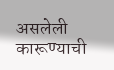असलेली कारूण्याची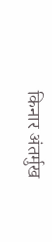किनार अंतर्मुख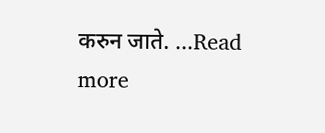करुन जाते. ...Read more